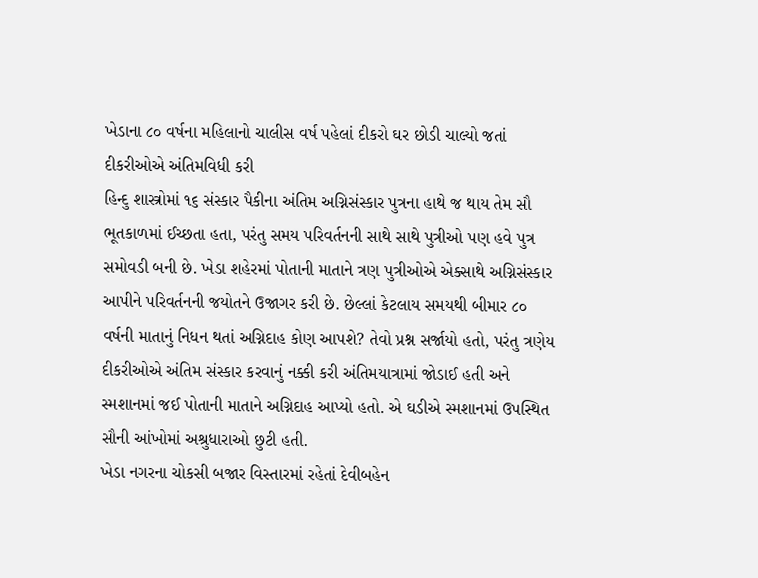ખેડાના ૮૦ વર્ષના મહિલાનો ચાલીસ વર્ષ પહેલાં દીકરો ઘર છોડી ચાલ્યો જતાં દીકરીઓએ અંતિમવિધી કરી
હિન્દુ શાસ્ત્રોમાં ૧૬ સંસ્કાર પૈકીના અંતિમ અગ્નિસંસ્કાર પુત્રના હાથે જ થાય તેમ સૌ ભૂતકાળમાં ઈચ્છતા હતા, પરંતુ સમય પરિવર્તનની સાથે સાથે પુત્રીઓ પણ હવે પુત્ર સમોવડી બની છે. ખેડા શહેરમાં પોતાની માતાને ત્રણ પુત્રીઓએ એક્સાથે અગ્નિસંસ્કાર આપીને પરિવર્તનની જયોતને ઉજાગર કરી છે. છેલ્લાં કેટલાય સમયથી બીમાર ૮૦ વર્ષની માતાનું નિધન થતાં અગ્નિદાહ કોણ આપશે? તેવો પ્રશ્ન સર્જાયો હતો, પરંતુ ત્રણેય દીકરીઓએ અંતિમ સંસ્કાર કરવાનું નક્કી કરી અંતિમયાત્રામાં જોડાઈ હતી અને સ્મશાનમાં જઈ પોતાની માતાને અગ્નિદાહ આપ્યો હતો. એ ઘડીએ સ્મશાનમાં ઉપસ્થિત સૌની આંખોમાં અશ્રુધારાઓ છુટી હતી.
ખેડા નગરના ચોકસી બજાર વિસ્તારમાં રહેતાં દેવીબહેન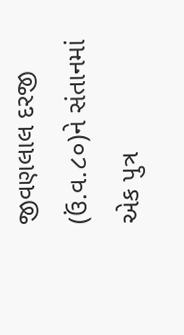જીવણલાલ દરજી (ઉં.વ.૮૦)ને સંતાનમાં એક પુત્ર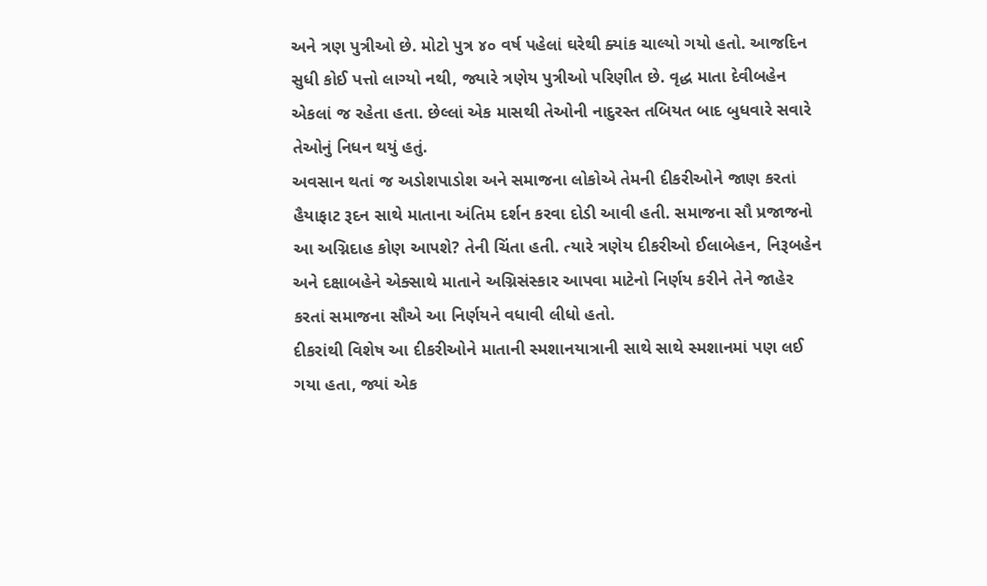અને ત્રણ પુત્રીઓ છે. મોટો પુત્ર ૪૦ વર્ષ પહેલાં ઘરેથી ક્યાંક ચાલ્યો ગયો હતો. આજદિન સુધી કોઈ પત્તો લાગ્યો નથી, જ્યારે ત્રણેય પુત્રીઓ પરિણીત છે. વૃદ્ધ માતા દેવીબહેન એકલાં જ રહેતા હતા. છેલ્લાં એક માસથી તેઓની નાદુરસ્ત તબિયત બાદ બુધવારે સવારે તેઓનું નિધન થયું હતું.
અવસાન થતાં જ અડોશપાડોશ અને સમાજના લોકોએ તેમની દીકરીઓને જાણ કરતાં હૈયાફાટ રૂદન સાથે માતાના અંતિમ દર્શન કરવા દોડી આવી હતી. સમાજના સૌ પ્રજાજનો આ અગ્નિદાહ કોણ આપશે? તેની ચિંતા હતી. ત્યારે ત્રણેય દીકરીઓ ઈલાબેહન, નિરૂબહેન અને દક્ષાબહેને એક્સાથે માતાને અગ્નિસંસ્કાર આપવા માટેનો નિર્ણય કરીને તેને જાહેર કરતાં સમાજના સૌએ આ નિર્ણયને વધાવી લીધો હતો.
દીકરાંથી વિશેષ આ દીકરીઓને માતાની સ્મશાનયાત્રાની સાથે સાથે સ્મશાનમાં પણ લઈ ગયા હતા, જ્યાં એક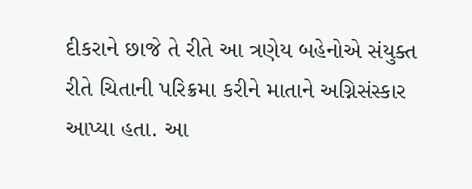દીકરાને છાજે તે રીતે આ ત્રણેય બહેનોએ સંયુક્ત રીતે ચિતાની પરિક્રમા કરીને માતાને અગ્નિસંસ્કાર આપ્યા હતા. આ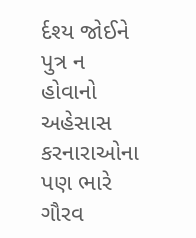ર્દશ્ય જોઈને પુત્ર ન હોવાનો અહેસાસ કરનારાઓના પણ ભારે ગૌરવ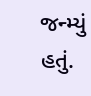જન્મ્યું હતું.